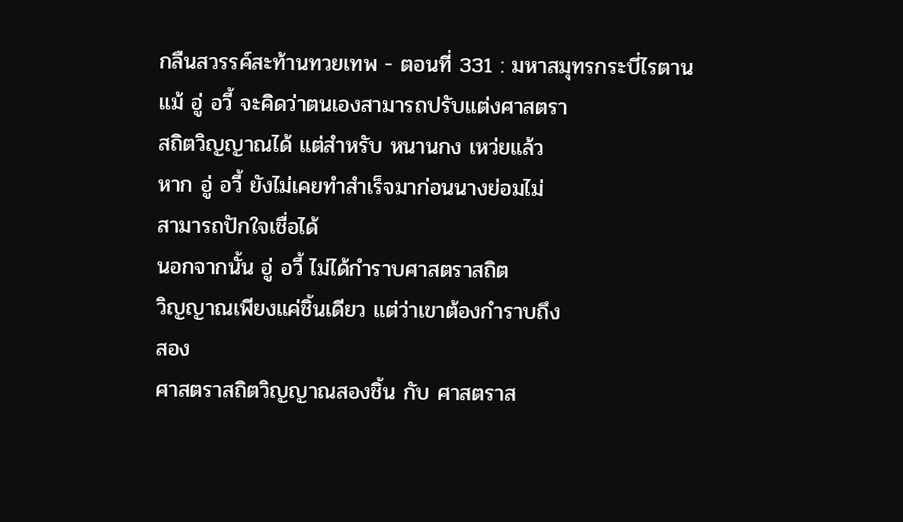กลืนสวรรค์สะท้านทวยเทพ - ตอนที่ 331 : มหาสมุทรกระบี่ไรตาน
แม้ อู่ อวี้ จะคิดว่าตนเองสามารถปรับแต่งศาสตรา
สถิตวิญญาณได้ แต่สำหรับ หนานกง เหว่ยแล้ว
หาก อู่ อวี้ ยังไม่เคยทำสำเร็จมาก่อนนางย่อมไม่
สามารถปักใจเชื่อได้
นอกจากนั้น อู่ อวี้ ไม่ได้กำราบศาสตราสถิต
วิญญาณเพียงแค่ชิ้นเดียว แต่ว่าเขาต้องกำราบถึง
สอง
ศาสตราสถิตวิญญาณสองชิ้น กับ ศาสตราส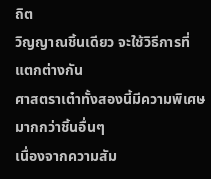ถิต
วิญญาณชิ้นเดียว จะใช้วิธีการที่แตกต่างกัน
ศาสตราเต๋าทั้งสองนี้มีความพิเศษมากกว่าชิ้นอื่นๆ
เนื่องจากความสัม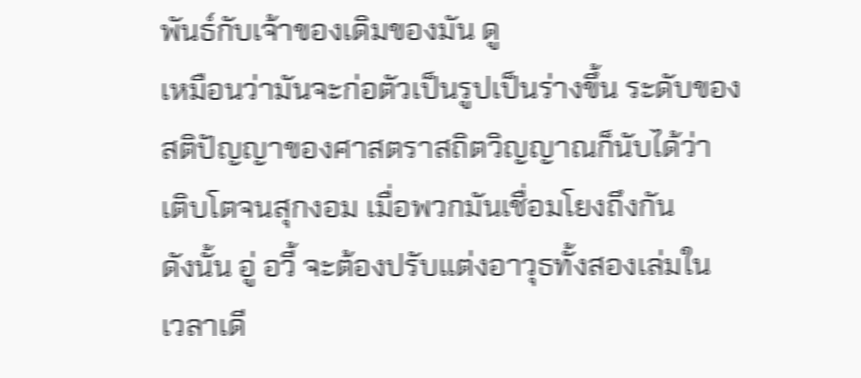พันธ์กับเจ้าของเดิมของมัน ดู
เหมือนว่ามันจะก่อตัวเป็นรูปเป็นร่างขึ้น ระดับของ
สติปัญญาของศาสตราสถิตวิญญาณก็นับได้ว่า
เติบโตจนสุกงอม เมื่อพวกมันเชื่อมโยงถึงกัน
ดังนั้น อู่ อวี้ จะต้องปรับแต่งอาวุธทั้งสองเล่มใน
เวลาเดี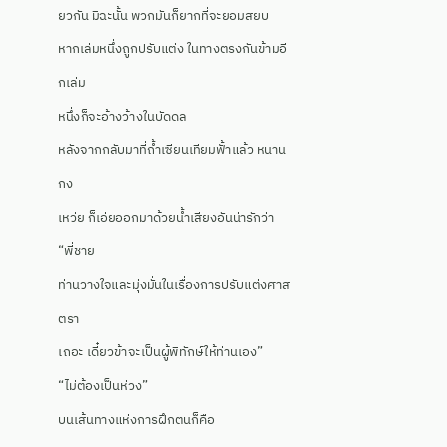ยวกัน มิฉะนั้น พวกมันก็ยากที่จะยอมสยบ
หากเล่มหนึ่งถูกปรับแต่ง ในทางตรงกันข้ามอีกเล่ม
หนึ่งก็จะอ้างว้างในบัดดล
หลังจากกลับมาที่ถ้ำเซียนเทียมฟั้าแล้ว หนานกง
เหว่ย ก็เอ่ยออกมาด้วยน้ำเสียงอันน่ารักว่า “พี่ชาย
ท่านวางใจและมุ่งมั่นในเรื่องการปรับแต่งศาสตรา
เถอะ เดี๋ยวข้าจะเป็นผู้พิทักษ์ให้ท่านเอง”
“ไม่ต้องเป็นห่วง”
บนเส้นทางแห่งการฝึกตนก็คือ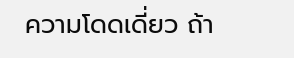ความโดดเดี่ยว ถ้า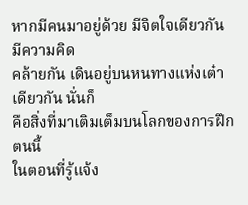หากมีคนมาอยู่ด้วย มีจิตใจเดียวกันมีความคิด
คล้ายกัน เดินอยู่บนหนทางแห่งเต๋าเดียวกัน นั่นก็
คือสิ่งที่มาเติมเต็มบนโลกของการฝึกตนนี้
ในตอนที่รู้แจ้ง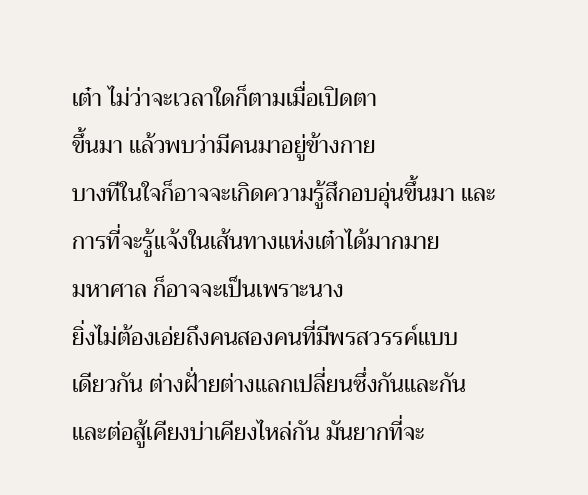เต๋า ไม่ว่าจะเวลาใดก็ตามเมื่อเปิดตา
ขึ้นมา แล้วพบว่ามีคนมาอยู่ข้างกาย
บางทีในใจก็อาจจะเกิดความรู้สึกอบอุ่นขึ้นมา และ
การที่จะรู้แจ้งในเส้นทางแห่งเต๋าได้มากมาย
มหาศาล ก็อาจจะเป็นเพราะนาง
ยิ่งไม่ต้องเอ่ยถึงคนสองคนที่มีพรสวรรค์แบบ
เดียวกัน ต่างฝั่ายต่างแลกเปลี่ยนซึ่งกันและกัน
และต่อสู้เคียงบ่าเคียงไหล่กัน มันยากที่จะ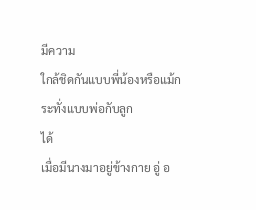มีความ
ใกล้ชิดกันแบบพี่น้องหรือแม้กระทั่งแบบพ่อกับลูก
ได้
เมื่อมีนางมาอยู่ข้างกาย อู่ อ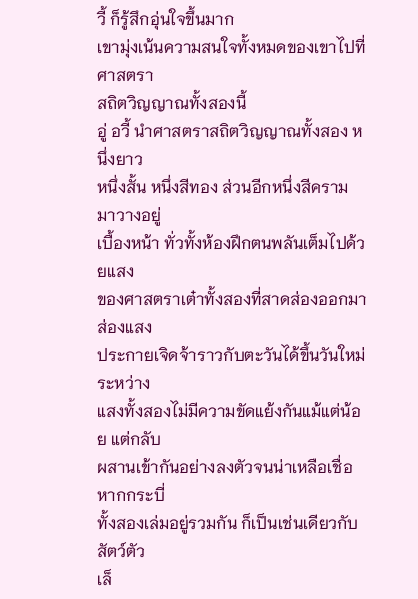วี้ ก็รู้สึกอุ่นใจขึ้นมาก
เขามุ่งเน้นความสนใจทั้งหมดของเขาไปที่ศาสตรา
สถิตวิญญาณทั้งสองนี้
อู่ อวี้ นำศาสตราสถิตวิญญาณทั้งสอง หนึ่งยาว
หนึ่งสั้น หนึ่งสีทอง ส่วนอีกหนึ่งสีคราม มาวางอยู่
เบื้องหน้า ทั่วทั้งห้องฝึกตนพลันเต็มไปด้วยแสง
ของศาสตราเต๋าทั้งสองที่สาดส่องออกมา ส่องแสง
ประกายเจิดจ้าราวกับตะวันได้ขึ้นวันใหม่ ระหว่าง
แสงทั้งสองไม่มีความขัดแย้งกันแม้แต่น้อย แต่กลับ
ผสานเข้ากันอย่างลงตัวจนน่าเหลือเชื่อ หากกระบี่
ทั้งสองเล่มอยู่รวมกัน ก็เป็นเช่นเดียวกับ สัตว์ตัว
เล็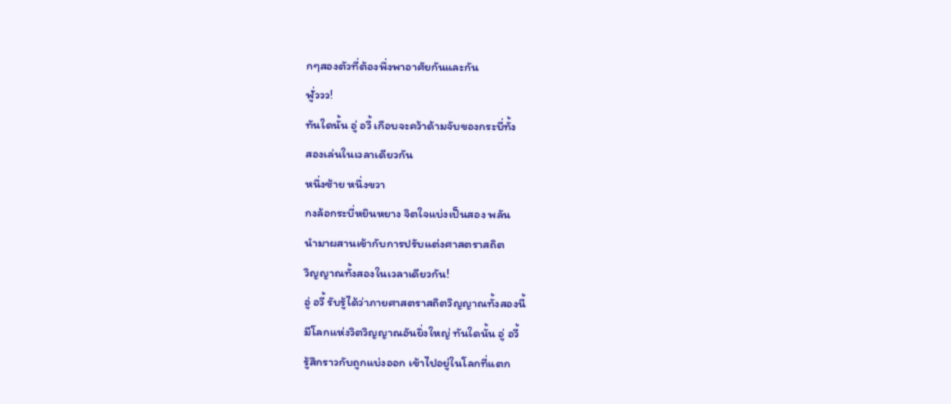กๆสองตัวที่ต้องพึ่งพาอาศัยกันและกัน
ฟูั่ววว!
ทันใดนั้น อู่ อวี้ เกือบจะคว้าด้ามจับของกระบี่ทั้ง
สองเล่นในเวลาเดียวกัน
หนึ่งซ้าย หนึ่งขวา
กงล้อกระบี่หยินหยาง จิตใจแบ่งเป็นสอง พลัน
นำมาผสานเข้ากับการปรับแต่งศาสตราสถิต
วิญญาณทั้งสองในเวลาเดียวกัน!
อู่ อวี้ รับรู้ได้ว่าภายศาสตราสถิตวิญญาณทั้งสองนี้
มีโลกแห่งวิตวิญญาณอันยิ่งใหญ่ ทันใดนั้น อู่ อวี้
รู้สึกราวกับถูกแบ่งออก เข้าไปอยู่ในโลกที่แตก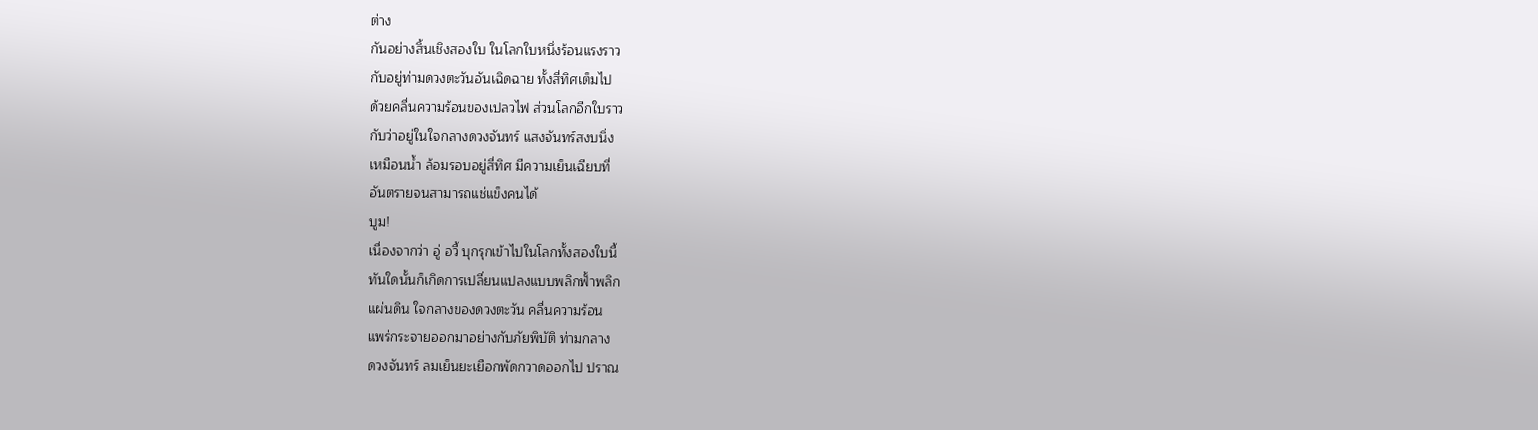ต่าง
กันอย่างสิ้นเชิงสองใบ ในโลกใบหนึ่งร้อนแรงราว
กับอยู่ท่ามดวงตะวันอันเฉิดฉาย ทั้งสี่ทิศเต็มไป
ด้วยคลื่นความร้อนของเปลวไฟ ส่วนโลกอีกใบราว
กับว่าอยู่ในใจกลางดวงจันทร์ แสงจันทร์สงบนิ่ง
เหมือนน้ำ ล้อมรอบอยู่สี่ทิศ มีความเย็นเฉียบที่
อันตรายจนสามารถแช่แข็งคนได้
บูม!
เนื่องจากว่า อู่ อวี้ บุกรุกเข้าไปในโลกทั้งสองใบนี้
ทันใดนั้นก็เกิดการเปลี่ยนแปลงแบบพลิกฟั้าพลิก
แผ่นดิน ใจกลางของดวงตะวัน คลื่นความร้อน
แพร่กระจายออกมาอย่างกับภัยพิบัติ ท่ามกลาง
ดวงจันทร์ ลมเย็นยะเยือกพัดกวาดออกไป ปราณ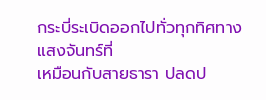กระบี่ระเบิดออกไปทั่วทุกทิศทาง แสงจันทร์ที่
เหมือนกับสายธารา ปลดป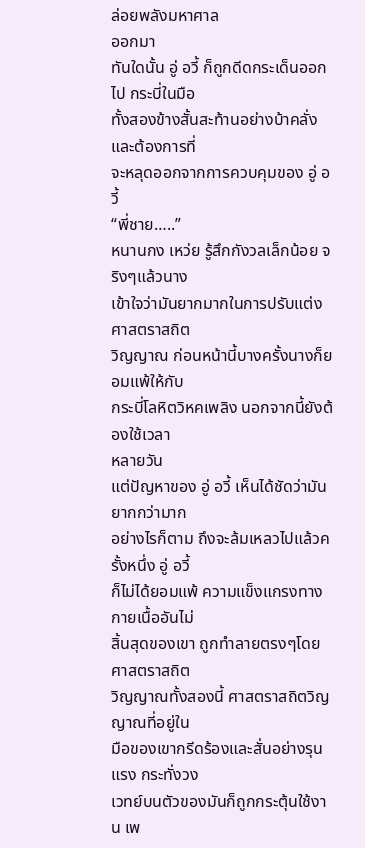ล่อยพลังมหาศาล
ออกมา
ทันใดนั้น อู่ อวี้ ก็ถูกดีดกระเด็นออกไป กระบี่ในมือ
ทั้งสองข้างสั้นสะท้านอย่างบ้าคลั่งและต้องการที่
จะหลุดออกจากการควบคุมของ อู่ อวี้
“พี่ชาย…..”
หนานกง เหว่ย รู้สึกกังวลเล็กน้อย จริงๆแล้วนาง
เข้าใจว่ามันยากมากในการปรับแต่งศาสตราสถิต
วิญญาณ ก่อนหน้านี้บางครั้งนางก็ยอมแพ้ให้กับ
กระบี่โลหิตวิหคเพลิง นอกจากนี้ยังต้องใช้เวลา
หลายวัน
แต่ปัญหาของ อู่ อวี้ เห็นได้ชัดว่ามันยากกว่ามาก
อย่างไรก็ตาม ถึงจะล้มเหลวไปแล้วครั้งหนึ่ง อู่ อวี้
ก็ไม่ได้ยอมแพ้ ความแข็งแกรงทางกายเนื้ออันไม่
สิ้นสุดของเขา ถูกทำลายตรงๆโดยศาสตราสถิต
วิญญาณทั้งสองนี้ ศาสตราสถิตวิญญาณที่อยู่ใน
มือของเขากรีดร้องและสั่นอย่างรุนแรง กระทั่งวง
เวทย์บนตัวของมันก็ถูกกระตุ้นใช้งาน เพ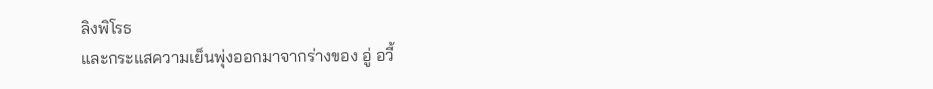ลิงพิโรธ
และกระแสความเย็นพุ่งออกมาจากร่างของ อู่ อวี้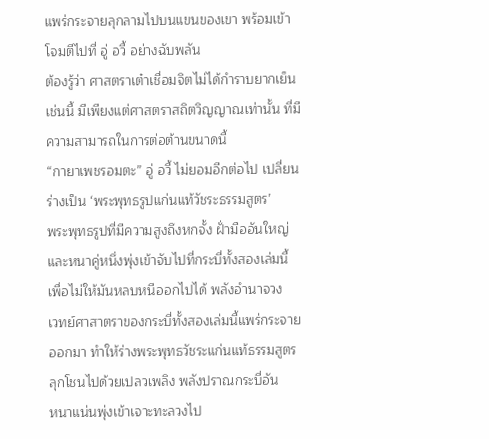แพร่กระจายลุกลามไปบนแขนของเขา พร้อมเข้า
โจมตีไปที่ อู่ อวี้ อย่างฉับพลัน
ต้องรู้ว่า ศาสตราเต๋าเชื่อมจิตไม่ได้กำราบยากเย็น
เช่นนี้ มีเพียงแต่ศาสตราสถิตวิญญาณเท่านั้น ที่มี
ความสามารถในการต่อต้านขนาดนี้
“กายาเพชรอมตะ” อู่ อวี้ ไม่ยอมอีกต่อไป เปลี่ยน
ร่างเป็น ‘พระพุทธรูปแก่นแท้วัชระธรรมสูตร’
พระพุทธรูปที่มีความสูงถึงหกจั้ง ฝั่ามืออันใหญ่
และหนาคู่หนึ่งพุ่งเข้าจับไปที่กระบี่ทั้งสองเล่มนี้
เพื่อไม่ให้มันหลบหนีออกไปได้ พลังอำนาจวง
เวทย์ศาสาตราของกระบี่ทั้งสองเล่มนี้แพร่กระจาย
ออกมา ทำให้ร่างพระพุทธวัชระแก่นแท้ธรรมสูตร
ลุกโชนไปด้วยเปลวเพลิง พลังปราณกระบี่อัน
หนาแน่นพุ่งเข้าเจาะทะลวงไป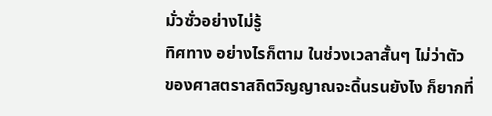มั่วซั่วอย่างไม่รู้
ทิศทาง อย่างไรก็ตาม ในช่วงเวลาสั้นๆ ไม่ว่าตัว
ของศาสตราสถิตวิญญาณจะดิ้นรนยังไง ก็ยากที่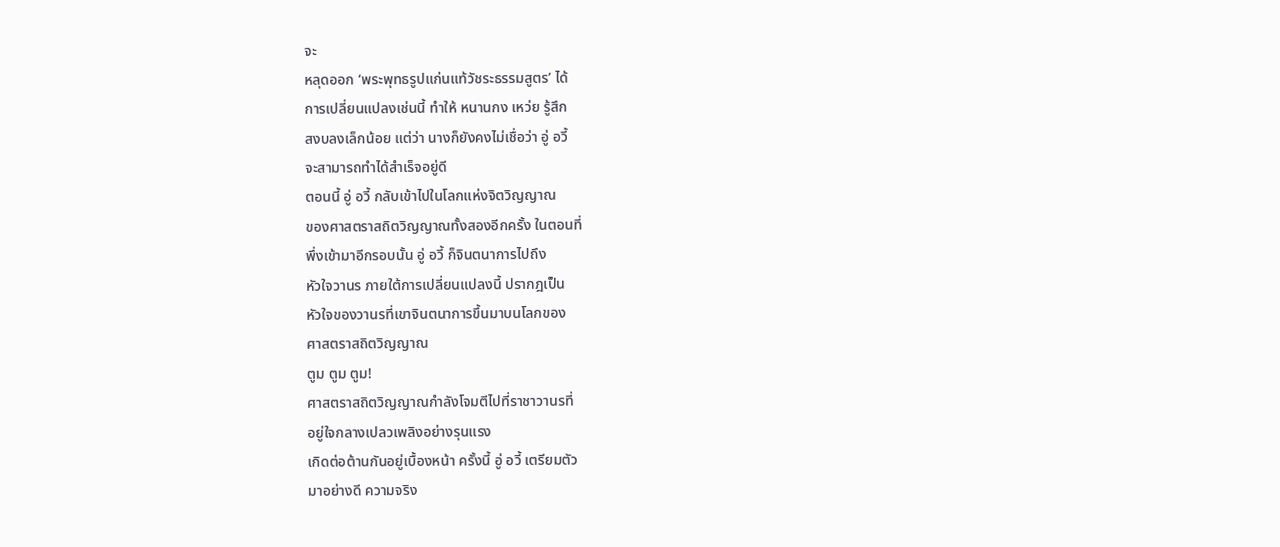จะ
หลุดออก ‘พระพุทธรูปแก่นแท้วัชระธรรมสูตร’ ได้
การเปลี่ยนแปลงเช่นนี้ ทำให้ หนานกง เหว่ย รู้สึก
สงบลงเล็กน้อย แต่ว่า นางก็ยังคงไม่เชื่อว่า อู่ อวี้
จะสามารถทำได้สำเร็จอยู่ดี
ตอนนี้ อู่ อวี้ กลับเข้าไปในโลกแห่งจิตวิญญาณ
ของศาสตราสถิตวิญญาณทั้งสองอีกครั้ง ในตอนที่
พึ่งเข้ามาอีกรอบนั้น อู่ อวี้ ก็จินตนาการไปถึง
หัวใจวานร ภายใต้การเปลี่ยนแปลงนี้ ปรากฎเป็น
หัวใจของวานรที่เขาจินตนาการขึ้นมาบนโลกของ
ศาสตราสถิตวิญญาณ
ตูม ตูม ตูม!
ศาสตราสถิตวิญญาณกำลังโจมตีไปที่ราชาวานรที่
อยู่ใจกลางเปลวเพลิงอย่างรุนแรง
เกิดต่อต้านกันอยู่เบื้องหน้า ครั้งนี้ อู่ อวี้ เตรียมตัว
มาอย่างดี ความจริง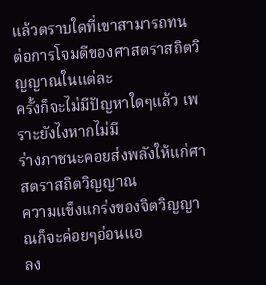แล้วตราบใดที่เขาสามารถทน
ต่อการโจมตีของศาสตราสถิตวิญญาณในแต่ละ
ครั้งก็จะไม่มีปัญหาใดๆแล้ว เพราะยังไงหากไม่มี
ร่างภาชนะคอยส่งพลังให้แก่ศาสตราสถิตวิญญาณ
ความแข็งแกร่งของจิตวิญญาณก็จะค่อยๆอ่อนแอ
ลง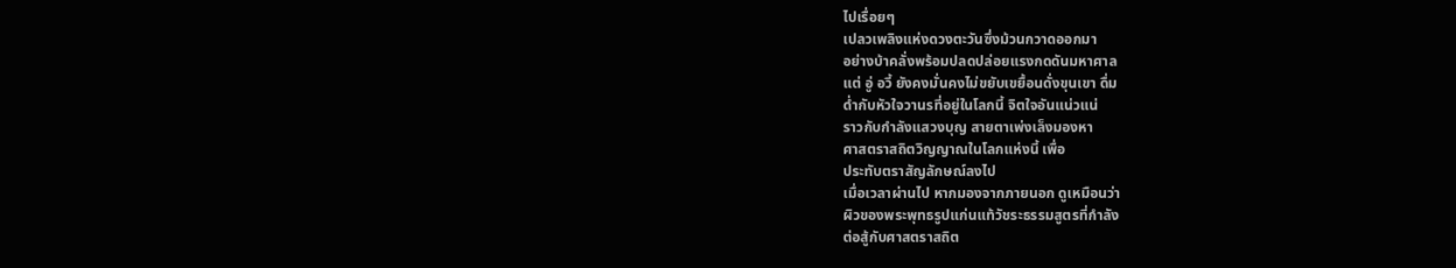ไปเรื่อยๆ
เปลวเพลิงแห่งดวงตะวันซึ่งม้วนกวาดออกมา
อย่างบ้าคลั่งพร้อมปลดปล่อยแรงกดดันมหาศาล
แต่ อู่ อวี้ ยังคงมั่นคงไม่ขยับเขยื้อนดั่งขุนเขา ดื่ม
ด่ำกับหัวใจวานรที่อยู่ในโลกนี้ จิตใจอันแน่วแน่
ราวกับกำลังแสวงบุญ สายตาเพ่งเล็งมองหา
ศาสตราสถิตวิญญาณในโลกแห่งนี้ เพื่อ
ประทับตราสัญลักษณ์ลงไป
เมื่อเวลาผ่านไป หากมองจากภายนอก ดูเหมือนว่า
ผิวของพระพุทธรูปแก่นแท้วัชระธรรมสูตรที่กำลัง
ต่อสู้กับศาสตราสถิต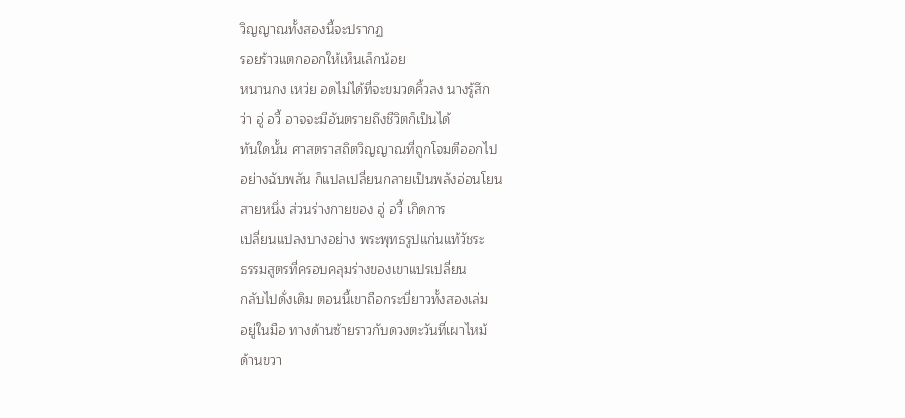วิญญาณทั้งสองนี้จะปรากฏ
รอยร้าวแตกออกให้เห็นเล็กน้อย
หนานกง เหว่ย อดไม่ได้ที่จะขมวดคิ้วลง นางรู้สึก
ว่า อู่ อวี้ อาจจะมีอันตรายถึงชีวิตก็เป็นได้
ทันใดนั้น ศาสตราสถิตวิญญาณที่ถูกโจมตีออกไป
อย่างฉับพลัน ก็แปลเปลี่ยนกลายเป็นพลังอ่อนโยน
สายหนึ่ง ส่วนร่างกายของ อู่ อวี้ เกิดการ
เปลี่ยนแปลงบางอย่าง พระพุทธรูปแก่นแท้วัชระ
ธรรมสูตรที่ครอบคลุมร่างของเขาแปรเปลี่ยน
กลับไปดั่งเดิม ตอนนี้เขาถือกระบี่ยาวทั้งสองเล่ม
อยู่ในมือ ทางด้านซ้ายราวกับดวงตะวันที่เผาไหม้
ด้านขวา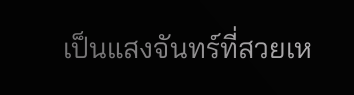เป็นแสงจันทร์ที่สวยเห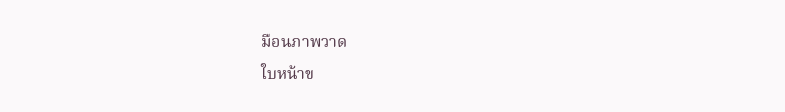มือนภาพวาด
ใบหน้าข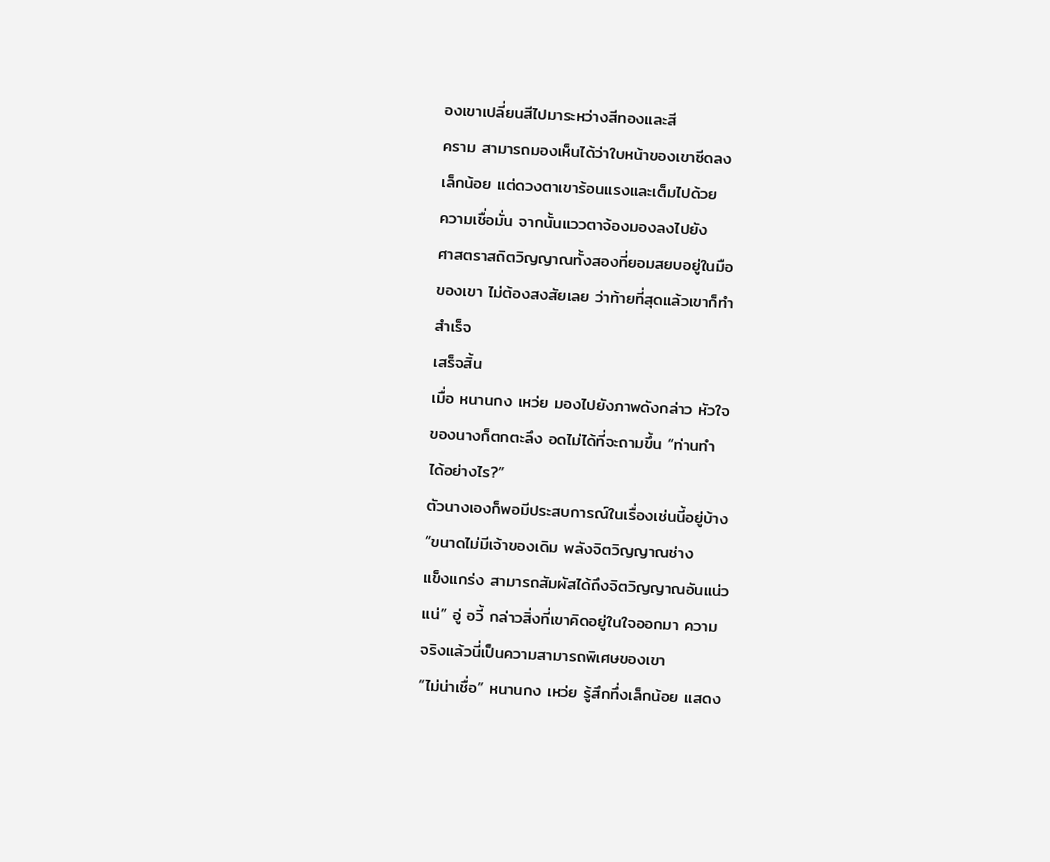องเขาเปลี่ยนสีไปมาระหว่างสีทองและสี
คราม สามารถมองเห็นได้ว่าใบหน้าของเขาซีดลง
เล็กน้อย แต่ดวงตาเขาร้อนแรงและเต็มไปด้วย
ความเชื่อมั่น จากนั้นแววตาจ้องมองลงไปยัง
ศาสตราสถิตวิญญาณทั้งสองที่ยอมสยบอยู่ในมือ
ของเขา ไม่ต้องสงสัยเลย ว่าท้ายที่สุดแล้วเขาก็ทำ
สำเร็จ
เสร็จสิ้น
เมื่อ หนานกง เหว่ย มองไปยังภาพดังกล่าว หัวใจ
ของนางก็ตกตะลึง อดไม่ได้ที่จะถามขึ้น “ท่านทำ
ได้อย่างไร?”
ตัวนางเองก็พอมีประสบการณ์ในเรื่องเช่นนี้อยู่บ้าง
“ขนาดไม่มีเจ้าของเดิม พลังจิตวิญญาณช่าง
แข็งแกร่ง สามารถสัมผัสได้ถึงจิตวิญญาณอันแน่ว
แน่” อู่ อวี้ กล่าวสิ่งที่เขาคิดอยู่ในใจออกมา ความ
จริงแล้วนี่เป็นความสามารถพิเศษของเขา
“ไม่น่าเชื่อ” หนานกง เหว่ย รู้สึกทึ่งเล็กน้อย แสดง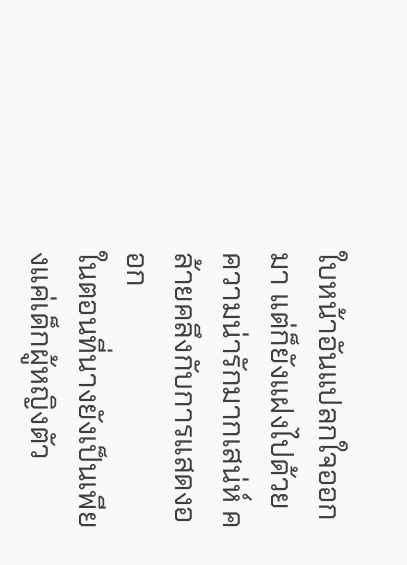ใบหน้าอันแปลกใจออกมา แต่ก็ยังแฝงไปด้วย
ความน่ารักมากเสน่ห์ คล้ายคลึงกับการแสดงออก
ในตอนที่นางยังเป็นเพียงแค่เด็กผู้หญิงตัว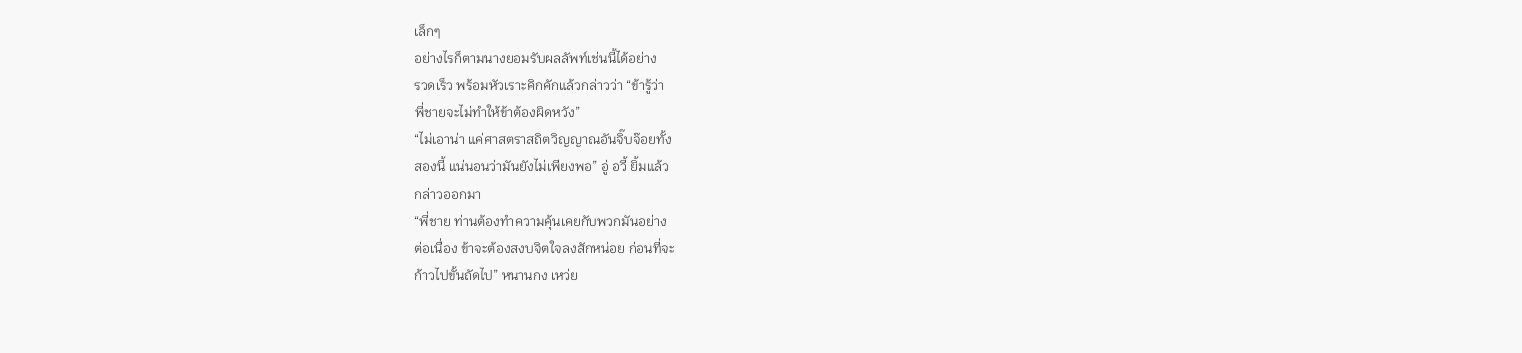เล็กๆ
อย่างไรก็ตามนางยอมรับผลลัพท์เช่นนี้ได้อย่าง
รวดเร็ว พร้อมหัวเราะคิกคักแล้วกล่าวว่า “ข้ารู้ว่า
พี่ชายจะไม่ทำให้ข้าต้องผิดหวัง”
“ไม่เอาน่า แค่ศาสตราสถิตวิญญาณอันจิ๊บจ๊อยทั้ง
สองนี้ แน่นอนว่ามันยังไม่เพียงพอ” อู่ อวี้ ยิ้มแล้ว
กล่าวออกมา
“พี่ชาย ท่านต้องทำความคุ้นเคยกับพวกมันอย่าง
ต่อเนื่อง ข้าจะต้องสงบจิตใจลงสักหน่อย ก่อนที่จะ
ก้าวไปขั้นถัดไป” หนานกง เหว่ย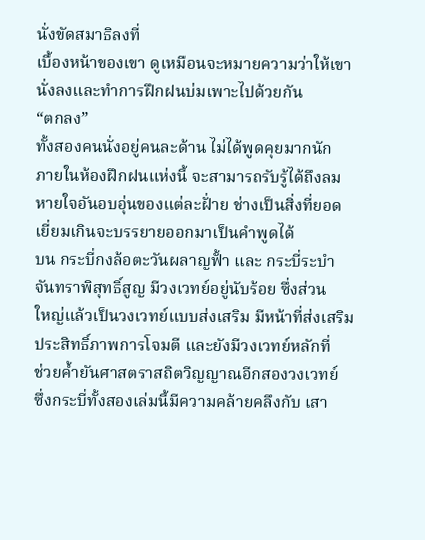นั่งขัดสมาธิลงที่
เบื้องหน้าของเขา ดูเหมือนจะหมายความว่าให้เขา
นั่งลงและทำการฝึกฝนบ่มเพาะไปด้วยกัน
“ตกลง”
ทั้งสองคนนั่งอยู่คนละด้าน ไม่ได้พูดคุยมากนัก
ภายในห้องฝึกฝนแห่งนี้ จะสามารถรับรู้ได้ถึงลม
หายใจอันอบอุ่นของแต่ละฝั่าย ช่างเป็นสิ่งที่ยอด
เยี่ยมเกินจะบรรยายออกมาเป็นคำพูดได้
บน กระบี่กงล้อตะวันผลาญฟั้า และ กระบี่ระบำ
จันทราพิสุทธิ์สูญ มีวงเวทย์อยู่นับร้อย ซึ่งส่วน
ใหญ่แล้วเป็นวงเวทย์แบบส่งเสริม มีหน้าที่ส่งเสริม
ประสิทธิ์ภาพการโจมตี และยังมีวงเวทย์หลักที่
ช่วยค้ำยันศาสตราสถิตวิญญาณอีกสองวงเวทย์
ซึ่งกระบี่ทั้งสองเล่มนี้มีความคล้ายคลึงกับ เสา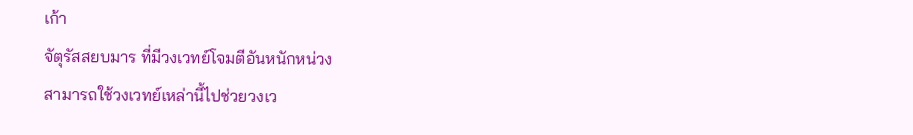เก้า
จัตุรัสสยบมาร ที่มีวงเวทย์โจมตีอันหนักหน่วง
สามารถใช้วงเวทย์เหล่านี้ไปช่วยวงเว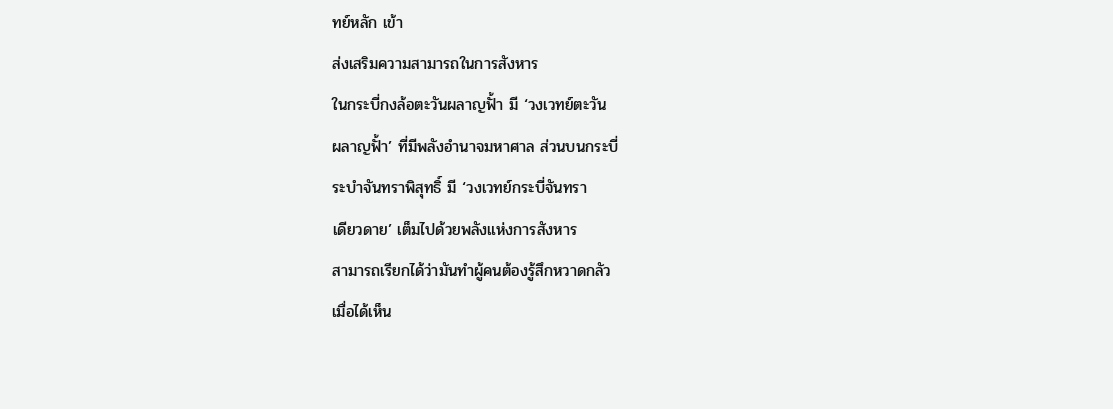ทย์หลัก เข้า
ส่งเสริมความสามารถในการสังหาร
ในกระบี่กงล้อตะวันผลาญฟั้า มี ‘วงเวทย์ตะวัน
ผลาญฟั้า’ ที่มีพลังอำนาจมหาศาล ส่วนบนกระบี่
ระบำจันทราพิสุทธิ์ มี ‘วงเวทย์กระบี่จันทรา
เดียวดาย’ เต็มไปด้วยพลังแห่งการสังหาร
สามารถเรียกได้ว่ามันทำผู้คนต้องรู้สึกหวาดกลัว
เมื่อได้เห็น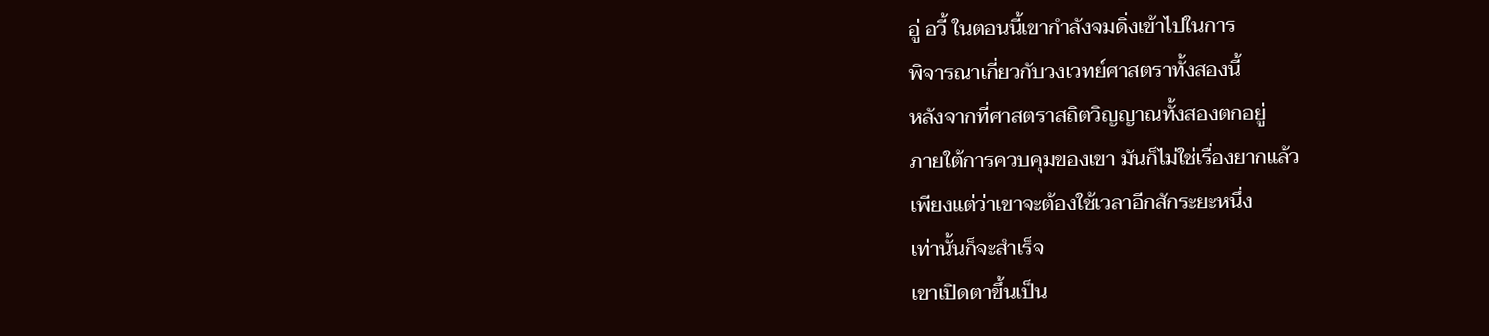อู่ อวี้ ในตอนนี้เขากำลังจมดิ่งเข้าไปในการ
พิจารณาเกี่ยวกับวงเวทย์ศาสตราทั้งสองนี้
หลังจากที่ศาสตราสถิตวิญญาณทั้งสองตกอยู่
ภายใต้การควบคุมของเขา มันก็ไม่ใช่เรื่องยากแล้ว
เพียงแต่ว่าเขาจะต้องใช้เวลาอีกสักระยะหนึ่ง
เท่านั้นก็จะสำเร็จ
เขาเปิดตาขึ้นเป็น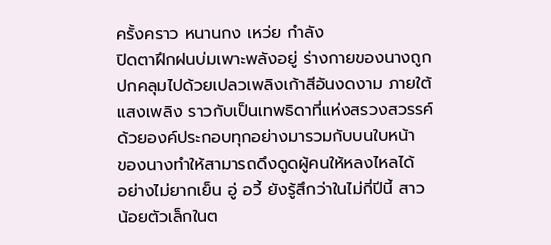ครั้งคราว หนานกง เหว่ย กำลัง
ปิดตาฝึกฝนบ่มเพาะพลังอยู่ ร่างกายของนางถูก
ปกคลุมไปด้วยเปลวเพลิงเก้าสีอันงดงาม ภายใต้
แสงเพลิง ราวกับเป็นเทพธิดาที่แห่งสรวงสวรรค์
ด้วยองค์ประกอบทุกอย่างมารวมกับบนใบหน้า
ของนางทำให้สามารถดึงดูดผู้คนให้หลงไหลได้
อย่างไม่ยากเย็น อู่ อวี้ ยังรู้สึกว่าในไม่กี่ปีนี้ สาว
น้อยตัวเล็กในต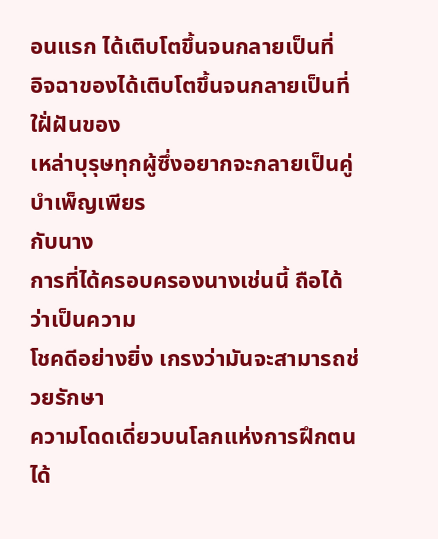อนแรก ได้เติบโตขึ้นจนกลายเป็นที่
อิจฉาของได้เติบโตขึ้นจนกลายเป็นที่ใฝั่ฝันของ
เหล่าบุรุษทุกผู้ซึ่งอยากจะกลายเป็นคู่บำเพ็ญเพียร
กับนาง
การที่ได้ครอบครองนางเช่นนี้ ถือได้ว่าเป็นความ
โชคดีอย่างยิ่ง เกรงว่ามันจะสามารถช่วยรักษา
ความโดดเดี่ยวบนโลกแห่งการฝึกตนได้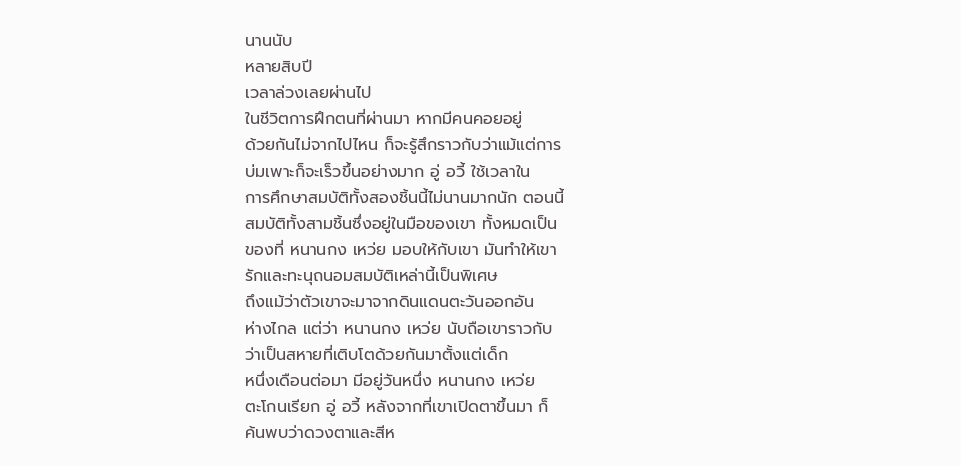นานนับ
หลายสิบปี
เวลาล่วงเลยผ่านไป
ในชีวิตการฝึกตนที่ผ่านมา หากมีคนคอยอยู่
ด้วยกันไม่จากไปไหน ก็จะรู้สึกราวกับว่าแม้แต่การ
บ่มเพาะก็จะเร็วขึ้นอย่างมาก อู่ อวี้ ใช้เวลาใน
การศึกษาสมบัติทั้งสองชิ้นนี้ไม่นานมากนัก ตอนนี้
สมบัติทั้งสามชิ้นซึ่งอยู่ในมือของเขา ทั้งหมดเป็น
ของที่ หนานกง เหว่ย มอบให้กับเขา มันทำให้เขา
รักและทะนุถนอมสมบัติเหล่านี้เป็นพิเศษ
ถึงแม้ว่าตัวเขาจะมาจากดินแดนตะวันออกอัน
ห่างไกล แต่ว่า หนานกง เหว่ย นับถือเขาราวกับ
ว่าเป็นสหายที่เติบโตด้วยกันมาตั้งแต่เด็ก
หนึ่งเดือนต่อมา มีอยู่วันหนึ่ง หนานกง เหว่ย
ตะโกนเรียก อู่ อวี้ หลังจากที่เขาเปิดตาขึ้นมา ก็
ค้นพบว่าดวงตาและสีห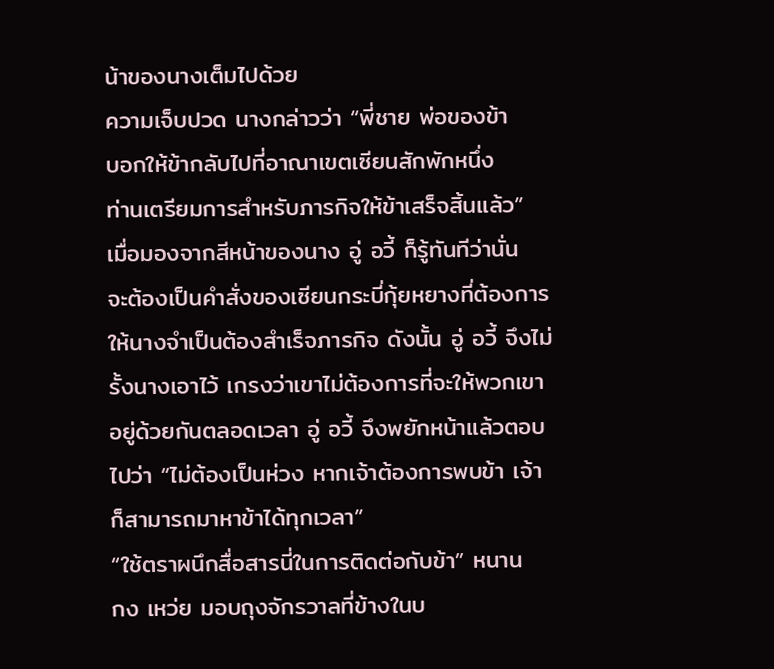น้าของนางเต็มไปด้วย
ความเจ็บปวด นางกล่าวว่า “พี่ชาย พ่อของข้า
บอกให้ข้ากลับไปที่อาณาเขตเซียนสักพักหนึ่ง
ท่านเตรียมการสำหรับภารกิจให้ข้าเสร็จสิ้นแล้ว”
เมื่อมองจากสีหน้าของนาง อู่ อวี้ ก็รู้ทันทีว่านั่น
จะต้องเป็นคำสั่งของเซียนกระบี่กุ้ยหยางที่ต้องการ
ให้นางจำเป็นต้องสำเร็จภารกิจ ดังนั้น อู่ อวี้ จึงไม่
รั้งนางเอาไว้ เกรงว่าเขาไม่ต้องการที่จะให้พวกเขา
อยู่ด้วยกันตลอดเวลา อู่ อวี้ จึงพยักหน้าแล้วตอบ
ไปว่า “ไม่ต้องเป็นห่วง หากเจ้าต้องการพบข้า เจ้า
ก็สามารถมาหาข้าได้ทุกเวลา”
“ใช้ตราผนึกสื่อสารนี่ในการติดต่อกับข้า” หนาน
กง เหว่ย มอบถุงจักรวาลที่ข้างในบ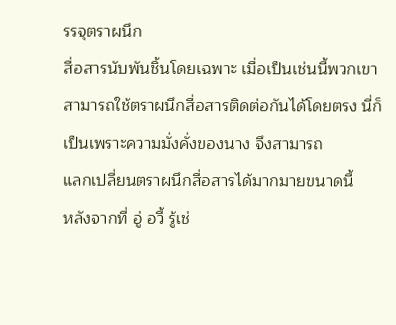รรจุตราผนึก
สื่อสารนับพันชิ้นโดยเฉพาะ เมื่อเป็นเช่นนี้พวกเขา
สามารถใช้ตราผนึกสื่อสารติดต่อกันได้โดยตรง นี่ก็
เป็นเพราะความมั่งคั่งของนาง จึงสามารถ
แลกเปลี่ยนตราผนึกสื่อสารได้มากมายขนาดนี้
หลังจากที่ อู่ อวี้ รู้เช่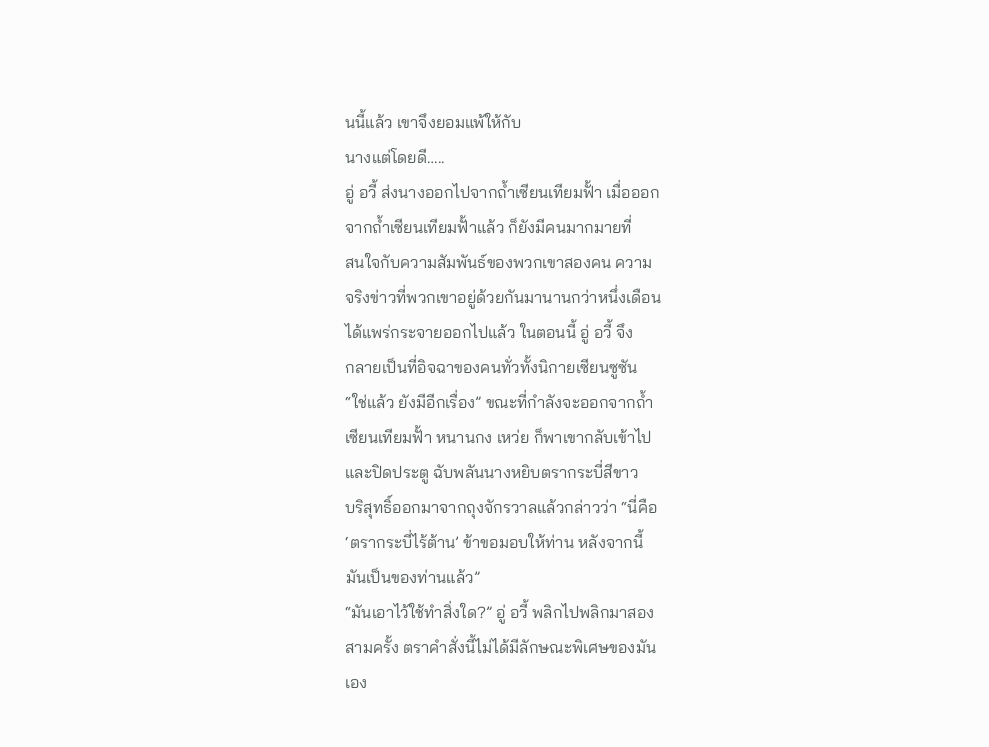นนี้แล้ว เขาจึงยอมแพ้ให้กับ
นางแต่โดยดี…..
อู่ อวี้ ส่งนางออกไปจากถ้ำเซียนเทียมฟั้า เมื่อออก
จากถ้ำเซียนเทียมฟั้าแล้ว ก็ยังมีคนมากมายที่
สนใจกับความสัมพันธ์ของพวกเขาสองคน ความ
จริงข่าวที่พวกเขาอยู่ด้วยกันมานานกว่าหนึ่งเดือน
ได้แพร่กระจายออกไปแล้ว ในตอนนี้ อู่ อวี้ จึง
กลายเป็นที่อิจฉาของคนทั่วทั้งนิกายเซียนซูซัน
“ใช่แล้ว ยังมีอีกเรื่อง” ขณะที่กำลังจะออกจากถ้ำ
เซียนเทียมฟั้า หนานกง เหว่ย ก็พาเขากลับเข้าไป
และปิดประตู ฉับพลันนางหยิบตรากระบี่สีขาว
บริสุทธิ์ออกมาจากถุงจักรวาลแล้วกล่าวว่า “นี่คือ
‘ตรากระบี่ไร้ต้าน’ ข้าขอมอบให้ท่าน หลังจากนี้
มันเป็นของท่านแล้ว”
“มันเอาไว้ใช้ทำสิ่งใด?” อู่ อวี้ พลิกไปพลิกมาสอง
สามครั้ง ตราคำสั่งนี้ไม่ได้มีลักษณะพิเศษของมัน
เอง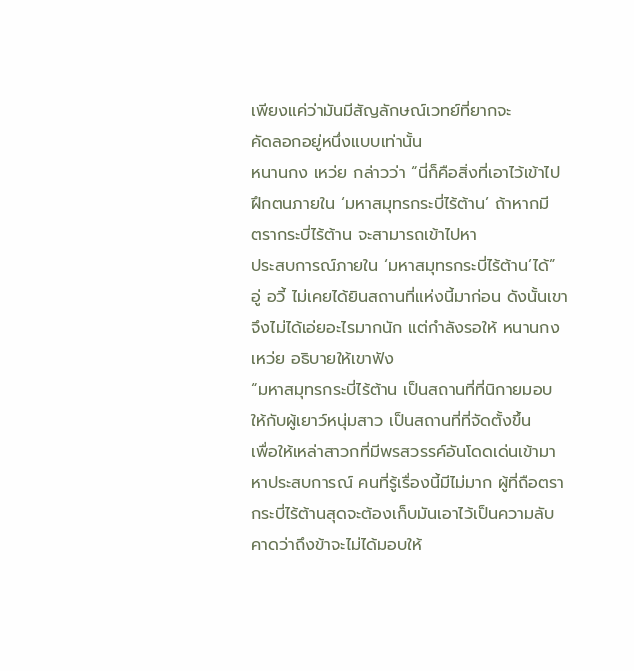เพียงแค่ว่ามันมีสัญลักษณ์เวทย์ที่ยากจะ
คัดลอกอยู่หนึ่งแบบเท่านั้น
หนานกง เหว่ย กล่าวว่า “นี่ก็คือสิ่งที่เอาไว้เข้าไป
ฝึกตนภายใน ‘มหาสมุทรกระบี่ไร้ต้าน’ ถ้าหากมี
ตรากระบี่ไร้ต้าน จะสามารถเข้าไปหา
ประสบการณ์ภายใน ‘มหาสมุทรกระบี่ไร้ต้าน’ได้”
อู่ อวี้ ไม่เคยได้ยินสถานที่แห่งนี้มาก่อน ดังนั้นเขา
จึงไม่ได้เอ่ยอะไรมากนัก แต่กำลังรอให้ หนานกง
เหว่ย อธิบายให้เขาฟัง
“มหาสมุทรกระบี่ไร้ต้าน เป็นสถานที่ที่นิกายมอบ
ให้กับผู้เยาว์หนุ่มสาว เป็นสถานที่ที่จัดตั้งขึ้น
เพื่อให้เหล่าสาวกที่มีพรสวรรค์อันโดดเด่นเข้ามา
หาประสบการณ์ คนที่รู้เรื่องนี้มีไม่มาก ผู้ที่ถือตรา
กระบี่ไร้ต้านสุดจะต้องเก็บมันเอาไว้เป็นความลับ
คาดว่าถึงข้าจะไม่ได้มอบให้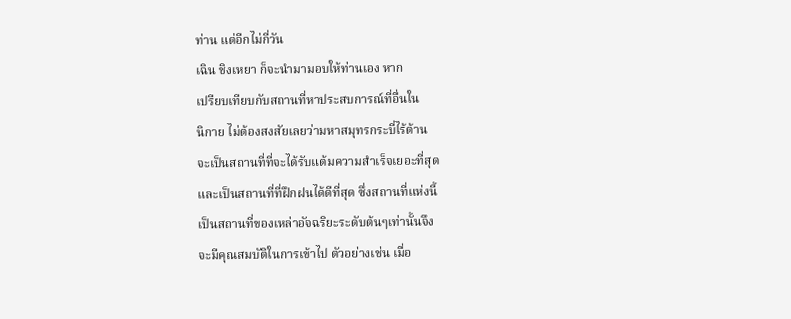ท่าน แต่อีกไม่กี่วัน
เฉิน ชิงเหยา ก็จะนำมามอบให้ท่านเอง หาก
เปรียบเทียบกับสถานที่หาประสบการณ์ที่อื่นใน
นิกาย ไม่ต้องสงสัยเลยว่ามหาสมุทรกระบี่ไร้ต้าน
จะเป็นสถานที่ที่จะได้รับแต้มความสำเร็จเยอะที่สุด
และเป็นสถานที่ที่ฝึกฝนได้ดีที่สุด ซึ่งสถานที่แห่งนี้
เป็นสถานที่ของเหล่าอัจฉริยะระดับต้นๆเท่านั้นจึง
จะมีคุณสมบัติในการเข้าไป ตัวอย่างเช่น เมื่อ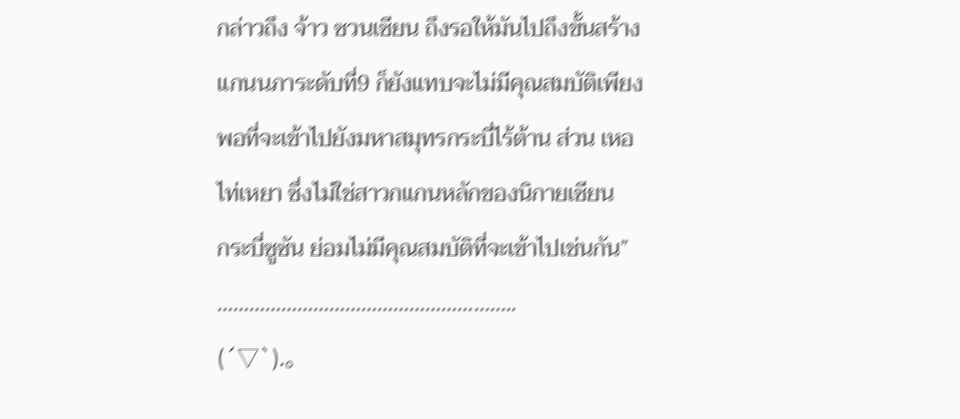กล่าวถึง จ้าว ซวนเซียน ถึงรอให้มันไปถึงขั้นสร้าง
แกนนภาระดับที่9 ก็ยังแทบจะไม่มีคุณสมบัติเพียง
พอที่จะเข้าไปยังมหาสมุทรกระบี่ไร้ต้าน ส่วน เหอ
ไท่เหยา ซึ่งไม่ใช่สาวกแกนหลักของนิกายเซียน
กระบี่ซูซัน ย่อมไม่มีคุณสมบัติที่จะเข้าไปเช่นกัน”
………………………………………………..
(´▽`).。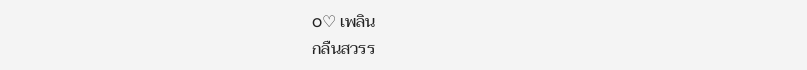o♡ เพลิน
กลืนสวรร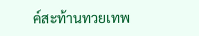ค์สะท้านทวยเทพ